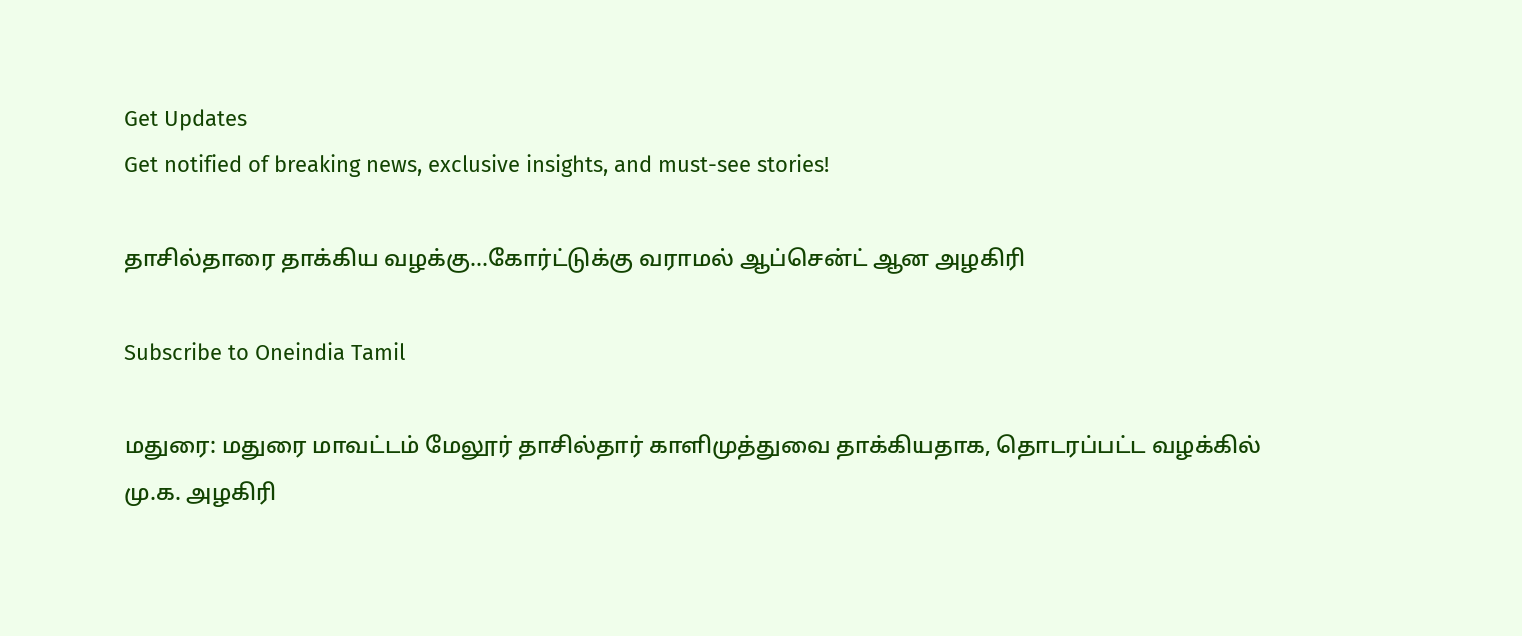Get Updates
Get notified of breaking news, exclusive insights, and must-see stories!

தாசில்தாரை தாக்கிய வழக்கு…கோர்ட்டுக்கு வராமல் ஆப்சென்ட் ஆன அழகிரி

Subscribe to Oneindia Tamil

மதுரை: மதுரை மாவட்டம் மேலூர் தாசில்தார் காளிமுத்துவை தாக்கியதாக, தொடரப்பட்ட வழக்கில் மு.க. அழகிரி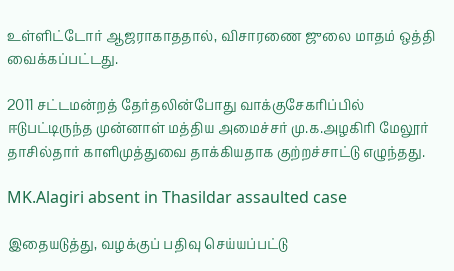உள்ளிட்டோர் ஆஜராகாததால், விசாரணை ஜுலை மாதம் ஒத்தி வைக்கப்பட்டது.

2011 சட்டமன்றத் தேர்தலின்போது வாக்குசேகரிப்பில் ஈடுபட்டிருந்த முன்னாள் மத்திய அமைச்சர் மு.க.அழகிரி மேலூர் தாசில்தார் காளிமுத்துவை தாக்கியதாக குற்றச்சாட்டு எழுந்தது.

MK.Alagiri absent in Thasildar assaulted case

இதையடுத்து, வழக்குப் பதிவு செய்யப்பட்டு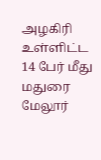அழகிரி உள்ளிட்ட 14 பேர் மீது மதுரை மேலூர்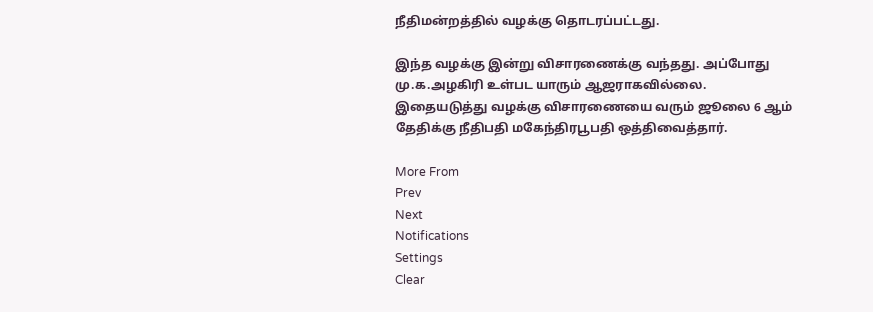நீதிமன்றத்தில் வழக்கு தொடரப்பட்டது.

இந்த வழக்கு இன்று விசாரணைக்கு வந்தது. அப்போது மு.க.அழகிரி உள்பட யாரும் ஆஜராகவில்லை. இதையடுத்து வழக்கு விசாரணையை வரும் ஜூலை 6 ஆம் தேதிக்கு நீதிபதி மகேந்திரபூபதி ஒத்திவைத்தார்.

More From
Prev
Next
Notifications
Settings
Clear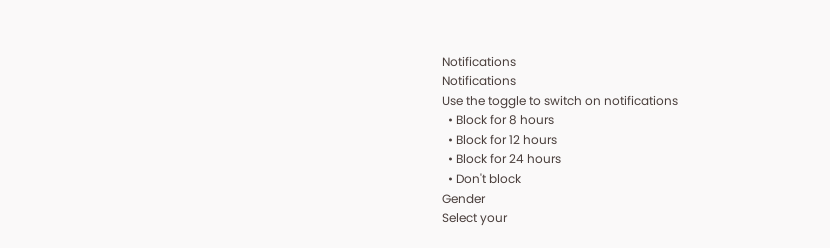Notifications
Notifications
Use the toggle to switch on notifications
  • Block for 8 hours
  • Block for 12 hours
  • Block for 24 hours
  • Don't block
Gender
Select your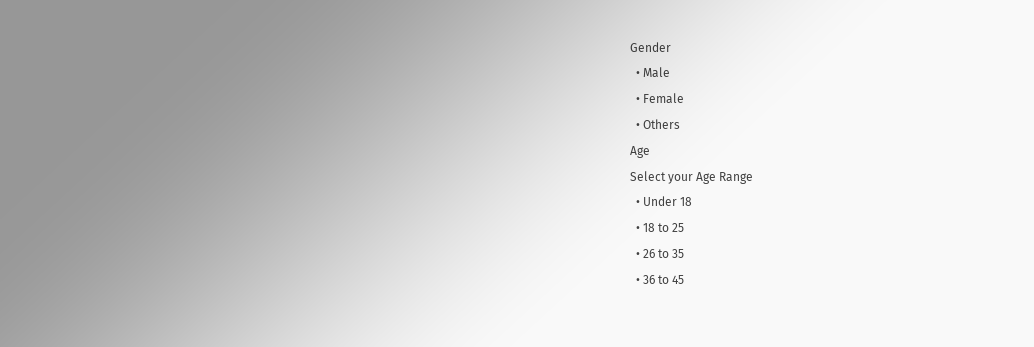Gender
  • Male
  • Female
  • Others
Age
Select your Age Range
  • Under 18
  • 18 to 25
  • 26 to 35
  • 36 to 45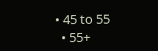• 45 to 55
  • 55+